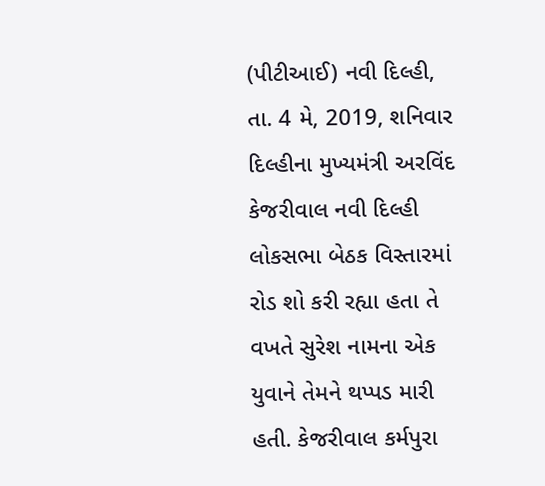(પીટીઆઈ) નવી દિલ્હી, તા. 4 મે, 2019, શનિવાર
દિલ્હીના મુખ્યમંત્રી અરવિંદ કેજરીવાલ નવી દિલ્હી લોકસભા બેઠક વિસ્તારમાં રોડ શો કરી રહ્યા હતા તે વખતે સુરેશ નામના એક યુવાને તેમને થપ્પડ મારી હતી. કેજરીવાલ કર્મપુરા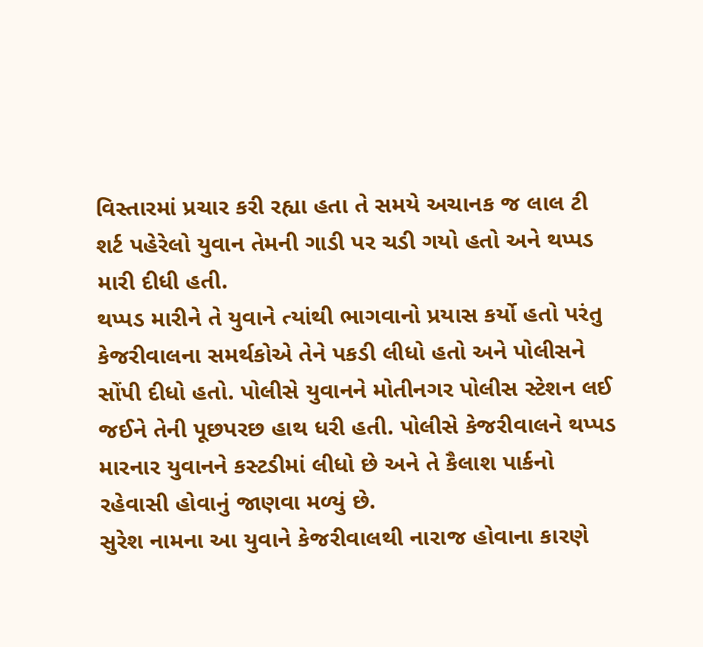વિસ્તારમાં પ્રચાર કરી રહ્યા હતા તે સમયે અચાનક જ લાલ ટી શર્ટ પહેરેલો યુવાન તેમની ગાડી પર ચડી ગયો હતો અને થપ્પડ મારી દીધી હતી.
થપ્પડ મારીને તે યુવાને ત્યાંથી ભાગવાનો પ્રયાસ કર્યો હતો પરંતુ કેજરીવાલના સમર્થકોએ તેને પકડી લીધો હતો અને પોલીસને સોંપી દીધો હતો. પોલીસે યુવાનને મોતીનગર પોલીસ સ્ટેશન લઈ જઈને તેની પૂછપરછ હાથ ધરી હતી. પોલીસે કેજરીવાલને થપ્પડ મારનાર યુવાનને કસ્ટડીમાં લીધો છે અને તે કૈલાશ પાર્કનો રહેવાસી હોવાનું જાણવા મળ્યું છે.
સુરેશ નામના આ યુવાને કેજરીવાલથી નારાજ હોવાના કારણે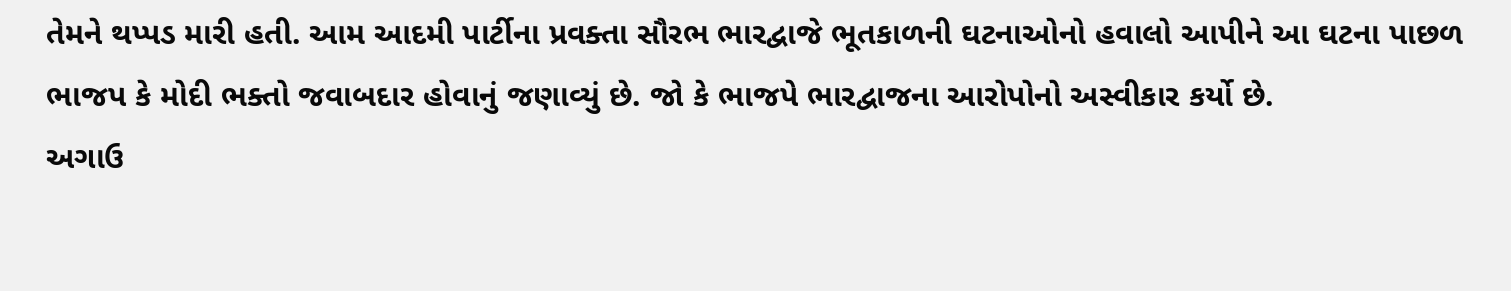તેમને થપ્પડ મારી હતી. આમ આદમી પાર્ટીના પ્રવક્તા સૌરભ ભારદ્વાજે ભૂતકાળની ઘટનાઓનો હવાલો આપીને આ ઘટના પાછળ ભાજપ કે મોદી ભક્તો જવાબદાર હોવાનું જણાવ્યું છે. જો કે ભાજપે ભારદ્વાજના આરોપોનો અસ્વીકાર કર્યો છે.
અગાઉ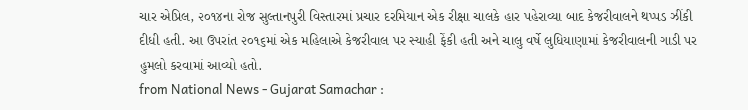ચાર એપ્રિલ, ૨૦૧૪ના રોજ સુલ્તાનપુરી વિસ્તારમાં પ્રચાર દરમિયાન એક રીક્ષા ચાલકે હાર પહેરાવ્યા બાદ કેજરીવાલને થપ્પડ ઝીંકી દીધી હતી. આ ઉપરાંત ૨૦૧૬માં એક મહિલાએ કેજરીવાલ પર સ્યાહી ફેંકી હતી અને ચાલુ વર્ષે લુધિયાણામાં કેજરીવાલની ગાડી પર હુમલો કરવામાં આવ્યો હતો.
from National News - Gujarat Samachar :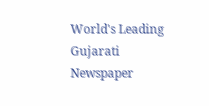World's Leading Gujarati Newspaper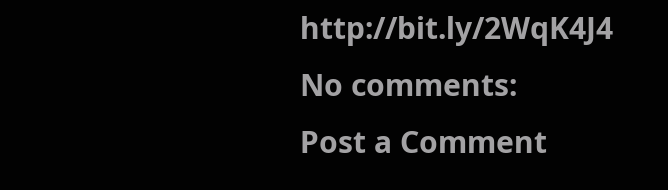http://bit.ly/2WqK4J4
No comments:
Post a Comment